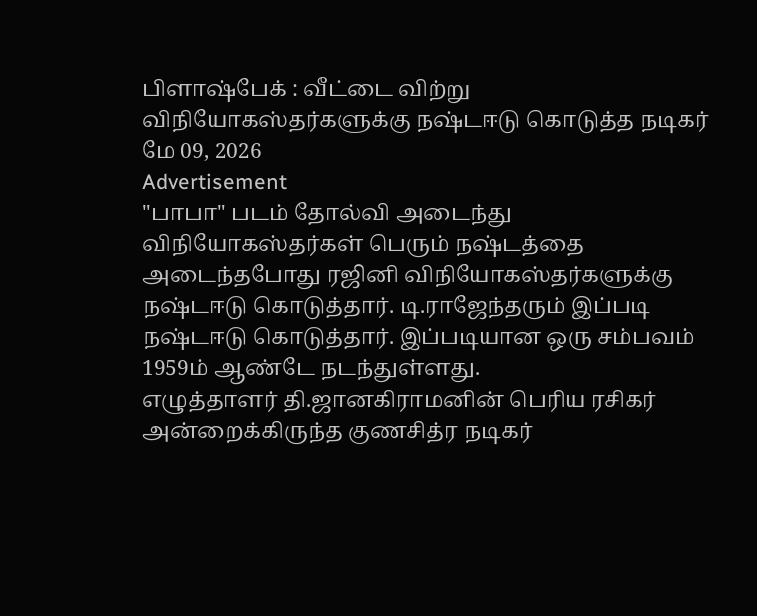பிளாஷ்பேக் : வீட்டை விற்று விநியோகஸ்தர்களுக்கு நஷ்டஈடு கொடுத்த நடிகர்
மே 09, 2026
Advertisement
"பாபா" படம் தோல்வி அடைந்து விநியோகஸ்தர்கள் பெரும் நஷ்டத்தை அடைந்தபோது ரஜினி விநியோகஸ்தர்களுக்கு நஷ்டஈடு கொடுத்தார். டி.ராஜேந்தரும் இப்படி நஷ்டஈடு கொடுத்தார். இப்படியான ஒரு சம்பவம் 1959ம் ஆண்டே நடந்துள்ளது.
எழுத்தாளர் தி.ஜானகிராமனின் பெரிய ரசிகர் அன்றைக்கிருந்த குணசித்ர நடிகர்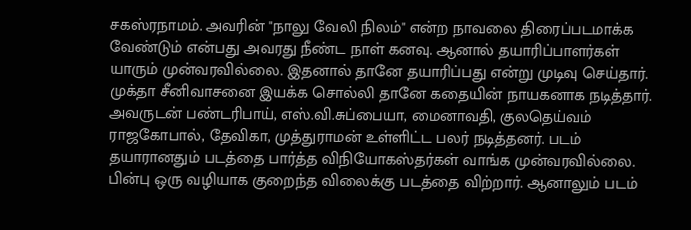சகஸ்ரநாமம். அவரின் "நாலு வேலி நிலம்" என்ற நாவலை திரைப்படமாக்க வேண்டும் என்பது அவரது நீண்ட நாள் கனவு. ஆனால் தயாரிப்பாளர்கள் யாரும் முன்வரவில்லை. இதனால் தானே தயாரிப்பது என்று முடிவு செய்தார். முக்தா சீனிவாசனை இயக்க சொல்லி தானே கதையின் நாயகனாக நடித்தார்.
அவருடன் பண்டரிபாய், எஸ்.வி.சுப்பையா, மைனாவதி, குலதெய்வம் ராஜகோபால், தேவிகா, முத்துராமன் உள்ளிட்ட பலர் நடித்தனர். படம் தயாரானதும் படத்தை பார்த்த விநியோகஸ்தர்கள் வாங்க முன்வரவில்லை. பின்பு ஒரு வழியாக குறைந்த விலைக்கு படத்தை விற்றார். ஆனாலும் படம்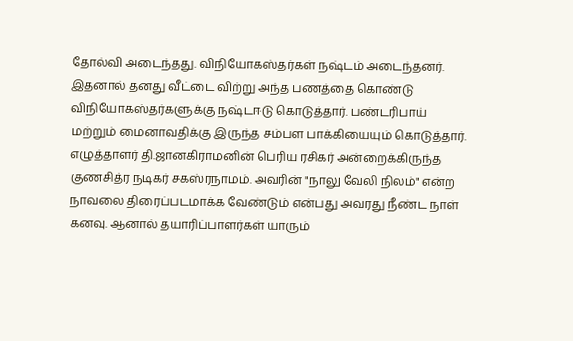தோல்வி அடைந்தது. விநியோகஸ்தர்கள் நஷ்டம் அடைந்தனர். இதனால் தனது வீட்டை விற்று அந்த பணத்தை கொண்டு விநியோகஸ்தர்களுக்கு நஷ்டஈடு கொடுத்தார். பண்டரிபாய் மற்றும் மைனாவதிக்கு இருந்த சம்பள பாக்கியையும் கொடுத்தார்.
எழுத்தாளர் தி.ஜானகிராமனின் பெரிய ரசிகர் அன்றைக்கிருந்த குணசித்ர நடிகர் சகஸ்ரநாமம். அவரின் "நாலு வேலி நிலம்" என்ற நாவலை திரைப்படமாக்க வேண்டும் என்பது அவரது நீண்ட நாள் கனவு. ஆனால் தயாரிப்பாளர்கள் யாரும்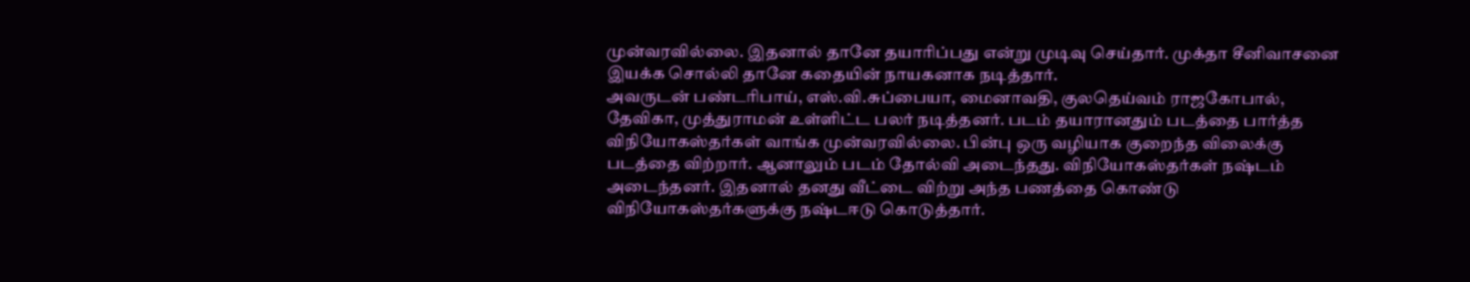முன்வரவில்லை. இதனால் தானே தயாரிப்பது என்று முடிவு செய்தார். முக்தா சீனிவாசனை இயக்க சொல்லி தானே கதையின் நாயகனாக நடித்தார்.
அவருடன் பண்டரிபாய், எஸ்.வி.சுப்பையா, மைனாவதி, குலதெய்வம் ராஜகோபால், தேவிகா, முத்துராமன் உள்ளிட்ட பலர் நடித்தனர். படம் தயாரானதும் படத்தை பார்த்த விநியோகஸ்தர்கள் வாங்க முன்வரவில்லை. பின்பு ஒரு வழியாக குறைந்த விலைக்கு படத்தை விற்றார். ஆனாலும் படம் தோல்வி அடைந்தது. விநியோகஸ்தர்கள் நஷ்டம் அடைந்தனர். இதனால் தனது வீட்டை விற்று அந்த பணத்தை கொண்டு விநியோகஸ்தர்களுக்கு நஷ்டஈடு கொடுத்தார்.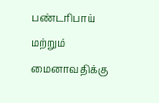பண்டரிபாய் மற்றும் மைனாவதிக்கு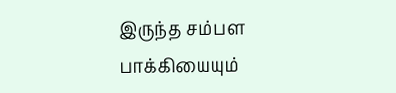இருந்த சம்பள பாக்கியையும்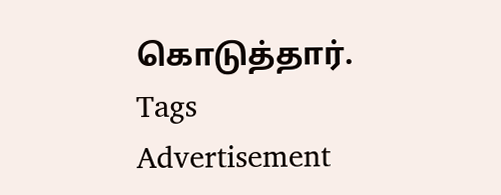கொடுத்தார்.
Tags
Advertisement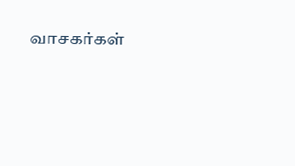வாசகர்கள்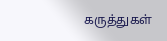கருத்துகள்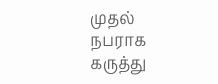முதல் நபராக கருத்து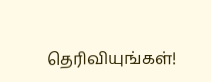தெரிவியுங்கள்!